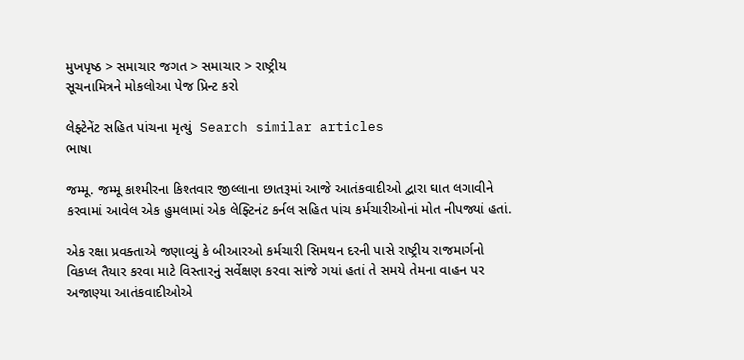મુખપૃષ્ઠ > સમાચાર જગત > સમાચાર > રાષ્ટ્રીય
સૂચનામિત્રને મોકલોઆ પેજ પ્રિન્ટ કરો

લેફ્ટેનેંટ સહિત પાંચના મૃત્યું  Search similar articles
ભાષા

જમ્મૂ. જમ્મૂ કાશ્મીરના કિશ્તવાર જીલ્લાના છાતરૂમાં આજે આતંકવાદીઓ દ્વારા ઘાત લગાવીને કરવામાં આવેલ એક હુમલામાં એક લેફ્ટિનંટ કર્નલ સહિત પાંચ કર્મચારીઓનાં મોત નીપજ્યાં હતાં.

એક રક્ષા પ્રવક્તાએ જણાવ્યું કે બીઆરઓ કર્મચારી સિમથન દરની પાસે રાષ્ટ્રીય રાજમાર્ગનો વિકપ્લ તૈયાર કરવા માટે વિસ્તારનું સર્વેક્ષણ કરવા સાંજે ગયાં હતાં તે સમયે તેમના વાહન પર અજાણ્યા આતંકવાદીઓએ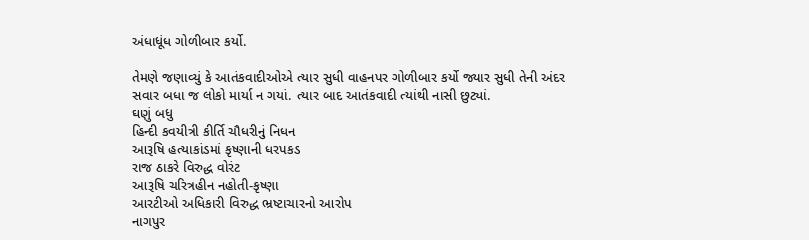અંધાધૂંધ ગોળીબાર કર્યો.

તેમણે જણાવ્યું કે આતંકવાદીઓએ ત્યાર સુધી વાહનપર ગોળીબાર કર્યો જ્યાર સુધી તેની અંદર સવાર બધા જ લોકો માર્યા ન ગયાં. ત્યાર બાદ આતંકવાદી ત્યાંથી નાસી છુટ્યાં.
ઘણું બધુ
હિન્દી કવયીત્રી કીર્તિ ચૌધરીનું નિધન
આરૂષિ હત્યાકાંડમાં કૃષ્ણાની ધરપકડ
રાજ ઠાકરે વિરુદ્ધ વોરંટ
આરૂષિ ચરિત્રહીન નહોતી-કૃષ્ણા
આરટીઓ અધિકારી વિરુદ્ધ ભ્રષ્ટાચારનો આરોપ
નાગપુર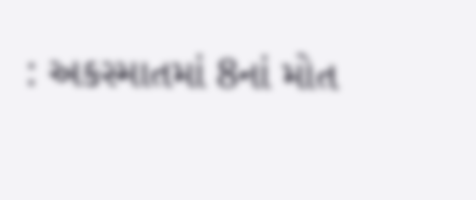: અકસ્માતમાં 8નાં મોત